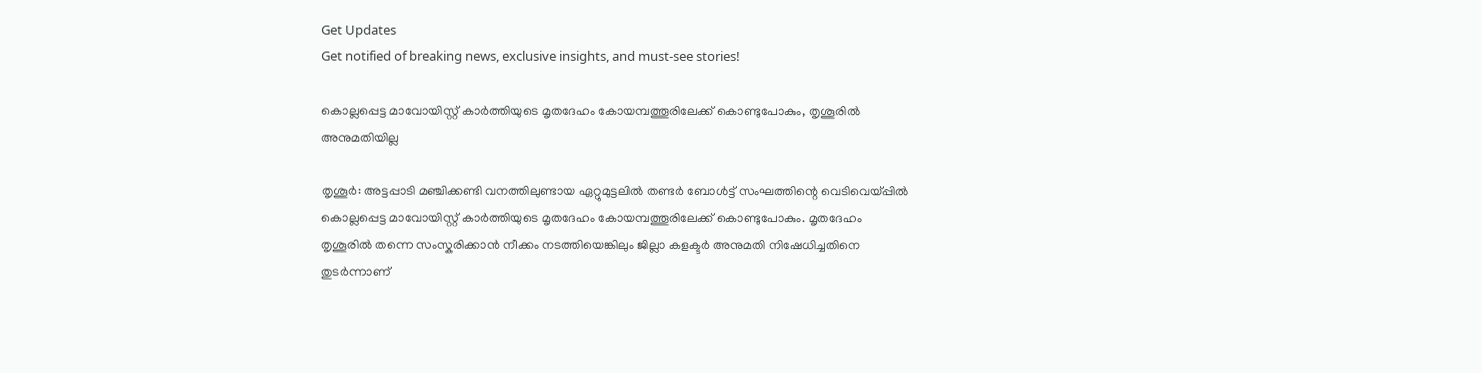Get Updates
Get notified of breaking news, exclusive insights, and must-see stories!

കൊല്ലപ്പെട്ട മാവോയിസ്റ്റ് കാർത്തിയുടെ മൃതദേഹം കോയമ്പത്തൂരിലേക്ക് കൊണ്ടുപോകും, തൃശൂരിൽ അനുമതിയില്ല

തൃശൂർ: അട്ടപ്പാടി മഞ്ചിക്കണ്ടി വനത്തിലുണ്ടായ ഏറ്റുമുട്ടലിൽ തണ്ടർ ബോൾട്ട് സംഘത്തിന്റെ വെടിവെയ്പ്പിൽ കൊല്ലപ്പെട്ട മാവോയിസ്റ്റ് കാർത്തിയുടെ മൃതദേഹം കോയമ്പത്തൂരിലേക്ക് കൊണ്ടുപോകും. മൃതദേഹം തൃശൂരിൽ തന്നെ സംസ്കരിക്കാൻ നീക്കം നടത്തിയെങ്കിലും ജില്ലാ കളക്ടർ അനുമതി നിഷേധിച്ചതിനെ തുടർന്നാണ്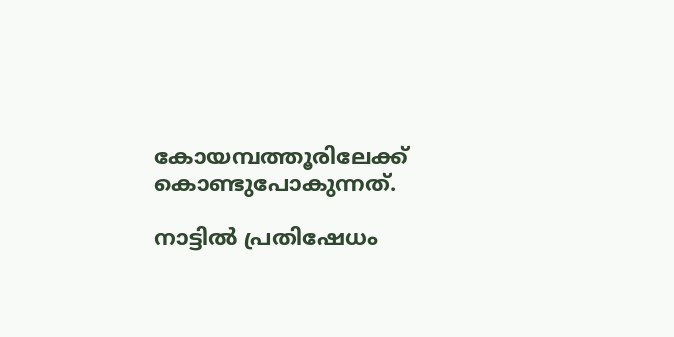കോയമ്പത്തൂരിലേക്ക് കൊണ്ടുപോകുന്നത്.

നാട്ടിൽ പ്രതിഷേധം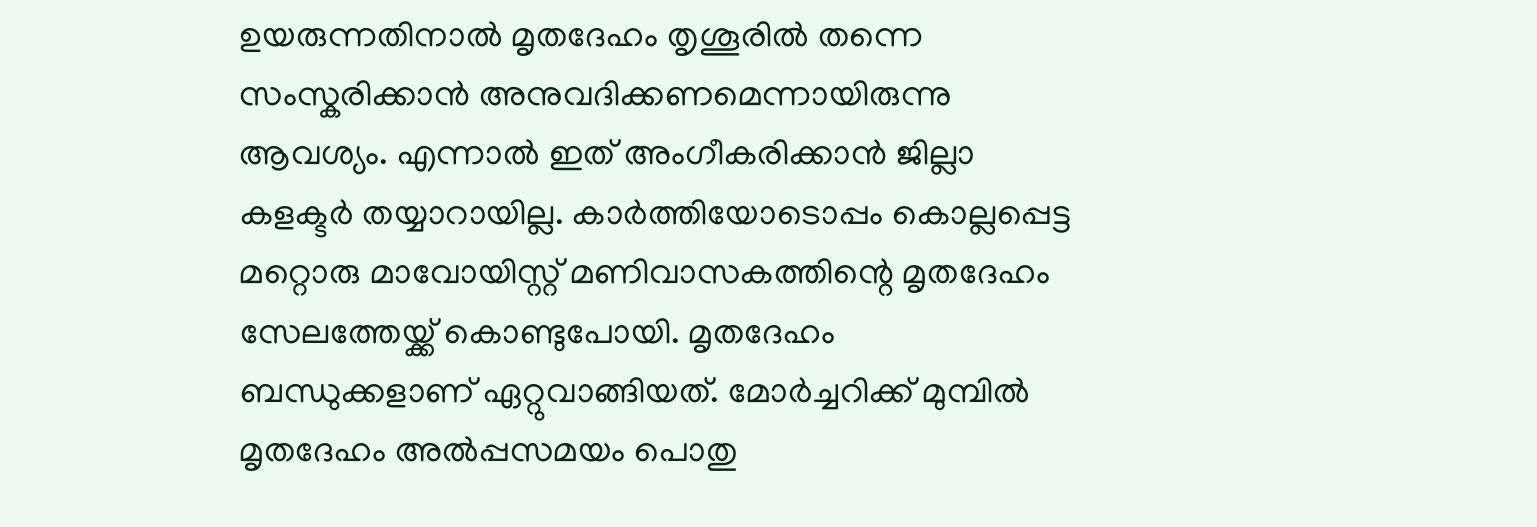ഉയരുന്നതിനാൽ മൃതദേഹം തൃശൂരിൽ തന്നെ സംസ്കരിക്കാൻ അനുവദിക്കണമെന്നായിരുന്നു ആവശ്യം. എന്നാൽ ഇത് അംഗീകരിക്കാൻ ജില്ലാ കളക്ടർ തയ്യാറായില്ല. കാർത്തിയോടൊപ്പം കൊല്ലപ്പെട്ട മറ്റൊരു മാവോയിസ്റ്റ് മണിവാസകത്തിന്റെ മൃതദേഹം സേലത്തേയ്ക്ക് കൊണ്ടുപോയി. മൃതദേഹം ബന്ധുക്കളാണ് ഏറ്റുവാങ്ങിയത്. മോർച്ചറിക്ക് മുമ്പിൽ മൃതദേഹം അൽപ്പസമയം പൊതു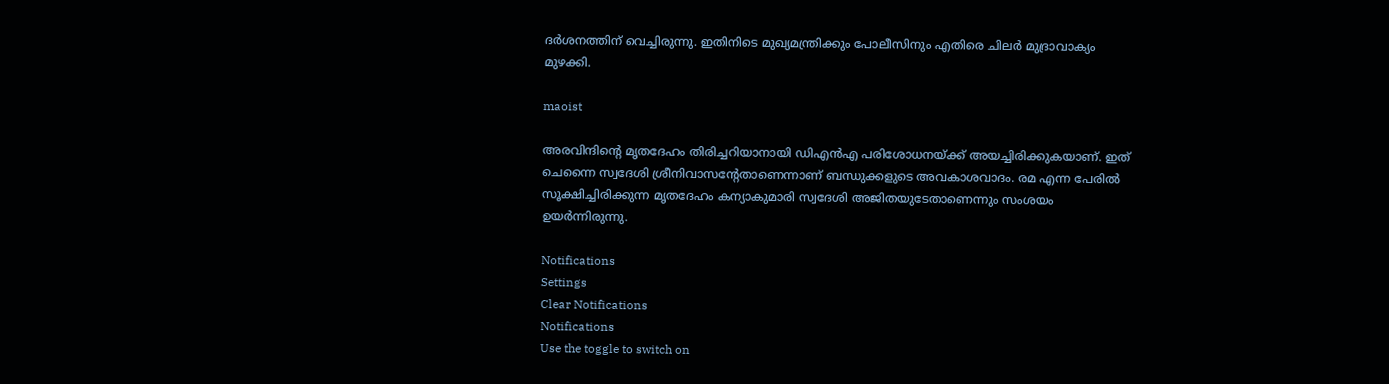ദർശനത്തിന് വെച്ചിരുന്നു. ഇതിനിടെ മുഖ്യമന്ത്രിക്കും പോലീസിനും എതിരെ ചിലർ മുദ്രാവാക്യം മുഴക്കി.

maoist

അരവിന്ദിന്റെ മൃതദേഹം തിരിച്ചറിയാനായി ഡിഎൻഎ പരിശോധനയ്ക്ക് അയച്ചിരിക്കുകയാണ്. ഇത് ചെന്നൈ സ്വദേശി ശ്രീനിവാസന്റേതാണെന്നാണ് ബന്ധുക്കളുടെ അവകാശവാദം. രമ എന്ന പേരിൽ സൂക്ഷിച്ചിരിക്കുന്ന മൃതദേഹം കന്യാകുമാരി സ്വദേശി അജിതയുടേതാണെന്നും സംശയം ഉയർന്നിരുന്നു.

Notifications
Settings
Clear Notifications
Notifications
Use the toggle to switch on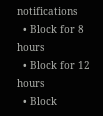notifications
  • Block for 8 hours
  • Block for 12 hours
  • Block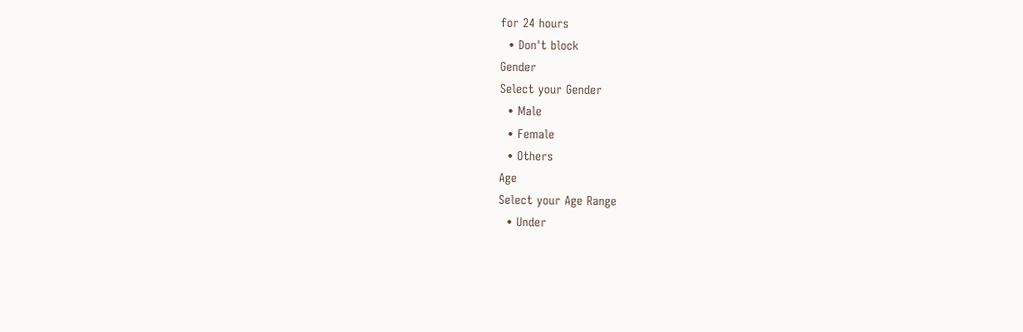for 24 hours
  • Don't block
Gender
Select your Gender
  • Male
  • Female
  • Others
Age
Select your Age Range
  • Under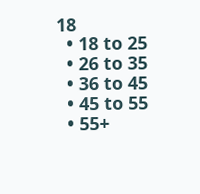18
  • 18 to 25
  • 26 to 35
  • 36 to 45
  • 45 to 55
  • 55+